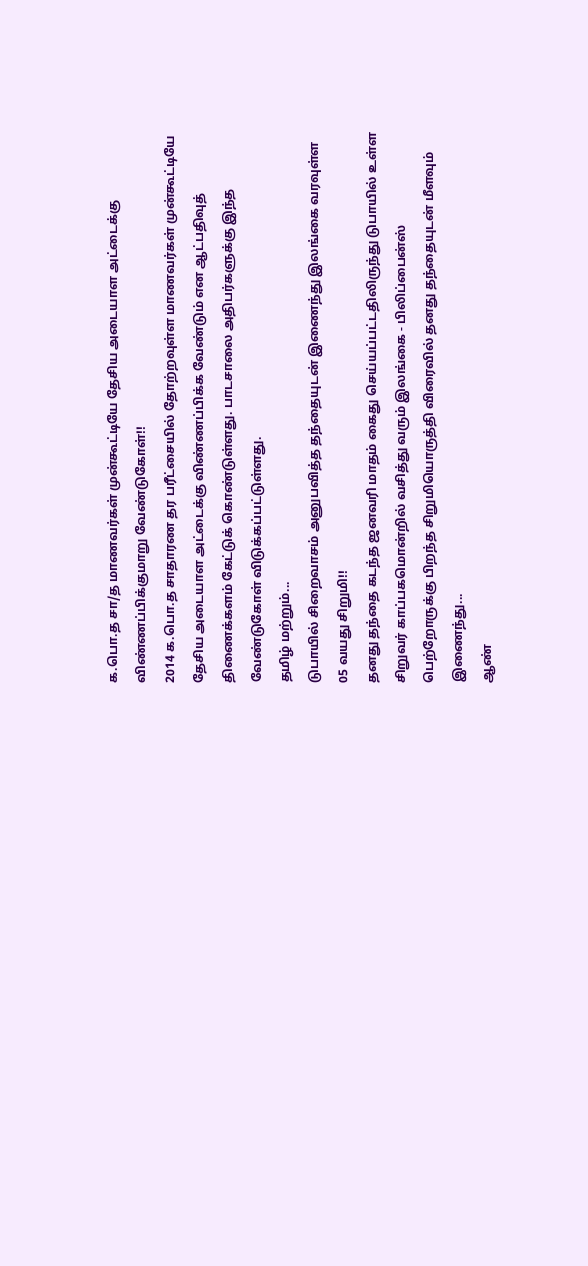க.பொ.த சா/த மாணவர்கள் முன்கூட்டியே தேசிய அடையாள அட்டைக்கு விண்ணப்பிக்குமாறு வேண்டுகோள்!!
2014 க.பொ.த சாதாரண தர பரீட்சையில் தோற்றவுள்ள மாணவர்கள் முன்கூட்டியே தேசிய அடையாள அட்டைக்கு விண்ணப்பிக்க வேண்டும் என ஆட்பதிவுத் திணைக்களம் கேட்டுக் கொண்டுள்ளது. பாடசாலை அதிபர்களுக்கு இந்த வேண்டுகோள் விடுக்கப்பட்டுள்ளது.
தமிழ் மற்றும்...
டுபாயில் சிறைவாசம் அனுபவித்த தந்தையுடன் இணைந்து இலங்கை வரவுள்ள 05 வயது சிறுமி!!
தனது தந்தை கடந்த ஜனவரி மாதம் கைது செய்யப்பட்டதிலிருந்து டுபாயில் உள்ள சிறுவர் காப்பகமொன்றில் வசித்து வரும் இலங்கை - பிலிப்பைன்ஸ் பெற்றோருக்கு பிறந்த சிறுமியொருத்தி விரைவில் தனது தந்தையுடன் மீளவும் இணைந்து...
ஆண்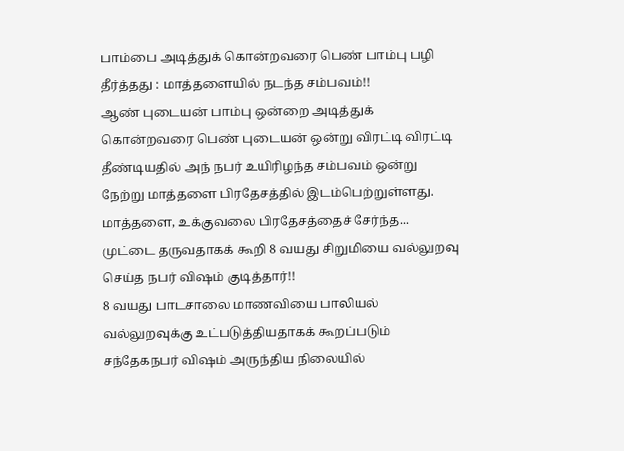பாம்பை அடித்துக் கொன்றவரை பெண் பாம்பு பழி தீர்த்தது : மாத்தளையில் நடந்த சம்பவம்!!
ஆண் புடையன் பாம்பு ஒன்றை அடித்துக் கொன்றவரை பெண் புடையன் ஒன்று விரட்டி விரட்டி தீண்டியதில் அந் நபர் உயிரிழந்த சம்பவம் ஒன்று நேற்று மாத்தளை பிரதேசத்தில் இடம்பெற்றுள்ளது.
மாத்தளை, உக்குவலை பிரதேசத்தைச் சேர்ந்த...
முட்டை தருவதாகக் கூறி 8 வயது சிறுமியை வல்லுறவு செய்த நபர் விஷம் குடித்தார்!!
8 வயது பாடசாலை மாணவியை பாலியல் வல்லுறவுக்கு உட்படுத்தியதாகக் கூறப்படும் சந்தேகநபர் விஷம் அருந்திய நிலையில்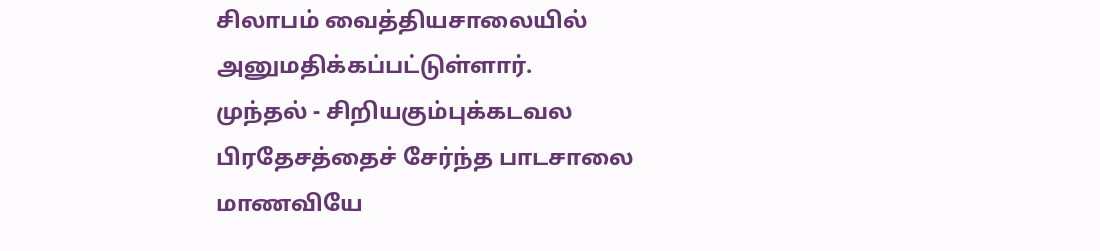சிலாபம் வைத்தியசாலையில் அனுமதிக்கப்பட்டுள்ளார்.
முந்தல் - சிறியகும்புக்கடவல பிரதேசத்தைச் சேர்ந்த பாடசாலை மாணவியே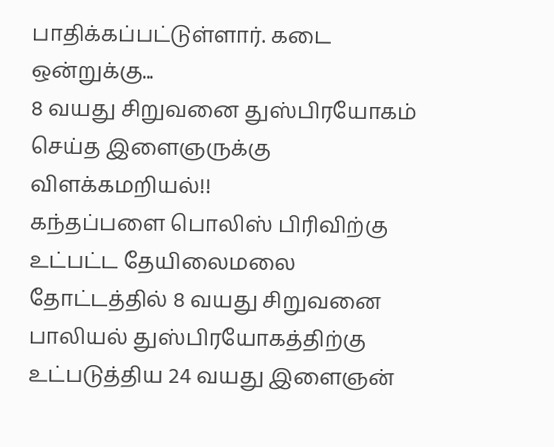பாதிக்கப்பட்டுள்ளார். கடை ஒன்றுக்கு...
8 வயது சிறுவனை துஸ்பிரயோகம் செய்த இளைஞருக்கு விளக்கமறியல்!!
கந்தப்பளை பொலிஸ் பிரிவிற்கு உட்பட்ட தேயிலைமலை தோட்டத்தில் 8 வயது சிறுவனை பாலியல் துஸ்பிரயோகத்திற்கு உட்படுத்திய 24 வயது இளைஞன்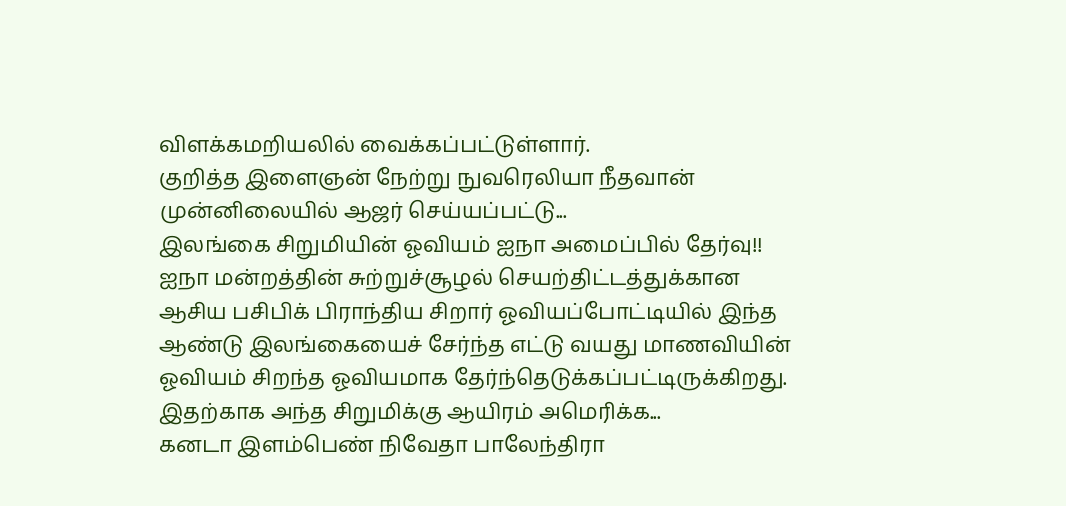விளக்கமறியலில் வைக்கப்பட்டுள்ளார்.
குறித்த இளைஞன் நேற்று நுவரெலியா நீதவான் முன்னிலையில் ஆஜர் செய்யப்பட்டு...
இலங்கை சிறுமியின் ஓவியம் ஐநா அமைப்பில் தேர்வு!!
ஐநா மன்றத்தின் சுற்றுச்சூழல் செயற்திட்டத்துக்கான ஆசிய பசிபிக் பிராந்திய சிறார் ஓவியப்போட்டியில் இந்த ஆண்டு இலங்கையைச் சேர்ந்த எட்டு வயது மாணவியின் ஓவியம் சிறந்த ஓவியமாக தேர்ந்தெடுக்கப்பட்டிருக்கிறது.
இதற்காக அந்த சிறுமிக்கு ஆயிரம் அமெரிக்க...
கனடா இளம்பெண் நிவேதா பாலேந்திரா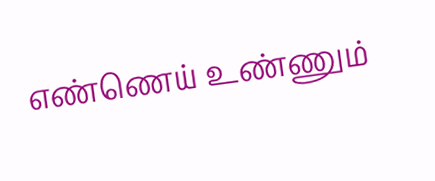எண்ணெய் உண்ணும்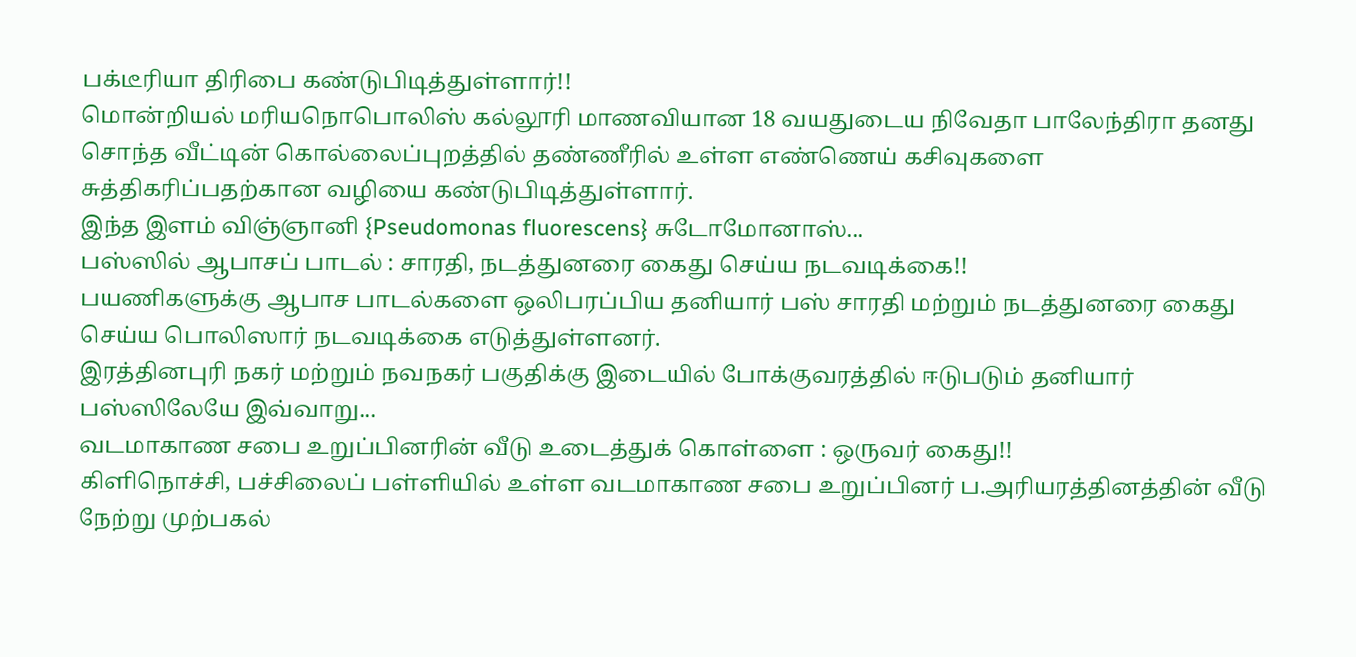பக்டீரியா திரிபை கண்டுபிடித்துள்ளார்!!
மொன்றியல் மரியநொபொலிஸ் கல்லூரி மாணவியான 18 வயதுடைய நிவேதா பாலேந்திரா தனது சொந்த வீட்டின் கொல்லைப்புறத்தில் தண்ணீரில் உள்ள எண்ணெய் கசிவுகளை சுத்திகரிப்பதற்கான வழியை கண்டுபிடித்துள்ளார்.
இந்த இளம் விஞ்ஞானி {Pseudomonas fluorescens} சுடோமோனாஸ்...
பஸ்ஸில் ஆபாசப் பாடல் : சாரதி, நடத்துனரை கைது செய்ய நடவடிக்கை!!
பயணிகளுக்கு ஆபாச பாடல்களை ஒலிபரப்பிய தனியார் பஸ் சாரதி மற்றும் நடத்துனரை கைது செய்ய பொலிஸார் நடவடிக்கை எடுத்துள்ளனர்.
இரத்தினபுரி நகர் மற்றும் நவநகர் பகுதிக்கு இடையில் போக்குவரத்தில் ஈடுபடும் தனியார் பஸ்ஸிலேயே இவ்வாறு...
வடமாகாண சபை உறுப்பினரின் வீடு உடைத்துக் கொள்ளை : ஒருவர் கைது!!
கிளிநொச்சி, பச்சிலைப் பள்ளியில் உள்ள வடமாகாண சபை உறுப்பினர் ப.அரியரத்தினத்தின் வீடு நேற்று முற்பகல்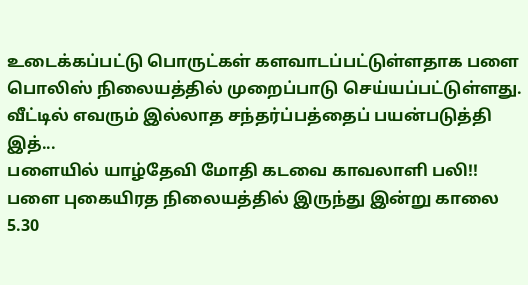உடைக்கப்பட்டு பொருட்கள் களவாடப்பட்டுள்ளதாக பளை பொலிஸ் நிலையத்தில் முறைப்பாடு செய்யப்பட்டுள்ளது.
வீட்டில் எவரும் இல்லாத சந்தர்ப்பத்தைப் பயன்படுத்தி இத்...
பளையில் யாழ்தேவி மோதி கடவை காவலாளி பலி!!
பளை புகையிரத நிலையத்தில் இருந்து இன்று காலை 5.30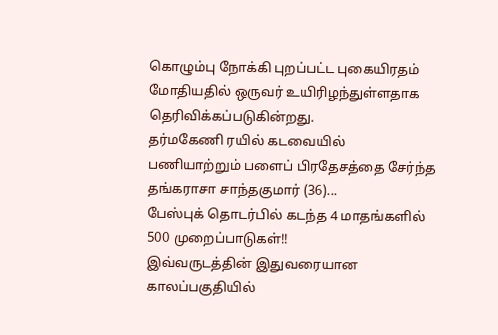கொழும்பு நோக்கி புறப்பட்ட புகையிரதம் மோதியதில் ஒருவர் உயிரிழந்துள்ளதாக தெரிவிக்கப்படுகின்றது.
தர்மகேணி ரயில் கடவையில் பணியாற்றும் பளைப் பிரதேசத்தை சேர்ந்த தங்கராசா சாந்தகுமார் (36)...
பேஸ்புக் தொடர்பில் கடந்த 4 மாதங்களில் 500 முறைப்பாடுகள்!!
இவ்வருடத்தின் இதுவரையான காலப்பகுதியில்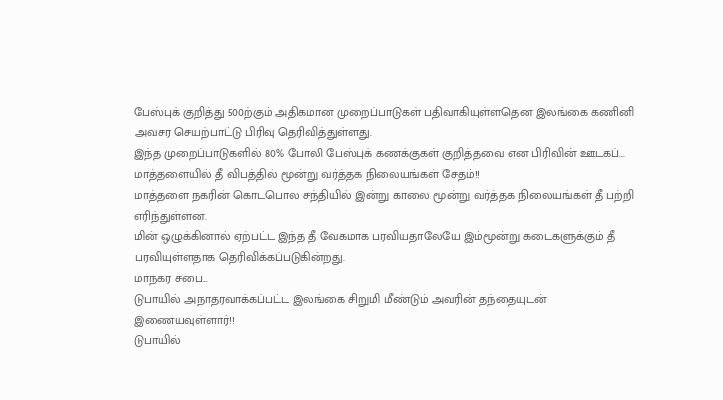பேஸ்புக் குறித்து 500ற்கும் அதிகமான முறைப்பாடுகள் பதிவாகியுள்ளதென இலங்கை கணினி அவசர செயற்பாட்டு பிரிவு தெரிவித்துள்ளது.
இந்த முறைப்பாடுகளில் 80% போலி பேஸ்புக் கணக்குகள் குறித்தவை என பிரிவின் ஊடகப்...
மாத்தளையில் தீ விபத்தில் மூன்று வர்த்தக நிலையங்கள் சேதம்!!
மாத்தளை நகரின் கொடபொல சந்தியில் இன்று காலை மூன்று வர்த்தக நிலையங்கள் தீ பற்றி எரிந்துள்ளன.
மின் ஒழுக்கினால் ஏற்பட்ட இந்த தீ வேகமாக பரவியதாலேயே இம்மூன்று கடைகளுக்கும் தீ பரவியுள்ளதாக தெரிவிக்கப்படுகின்றது.
மாநகர சபை...
டுபாயில் அநாதரவாக்கப்பட்ட இலங்கை சிறுமி மீண்டும் அவரின் தந்தையுடன் இணையவுள்ளார்!!
டுபாயில்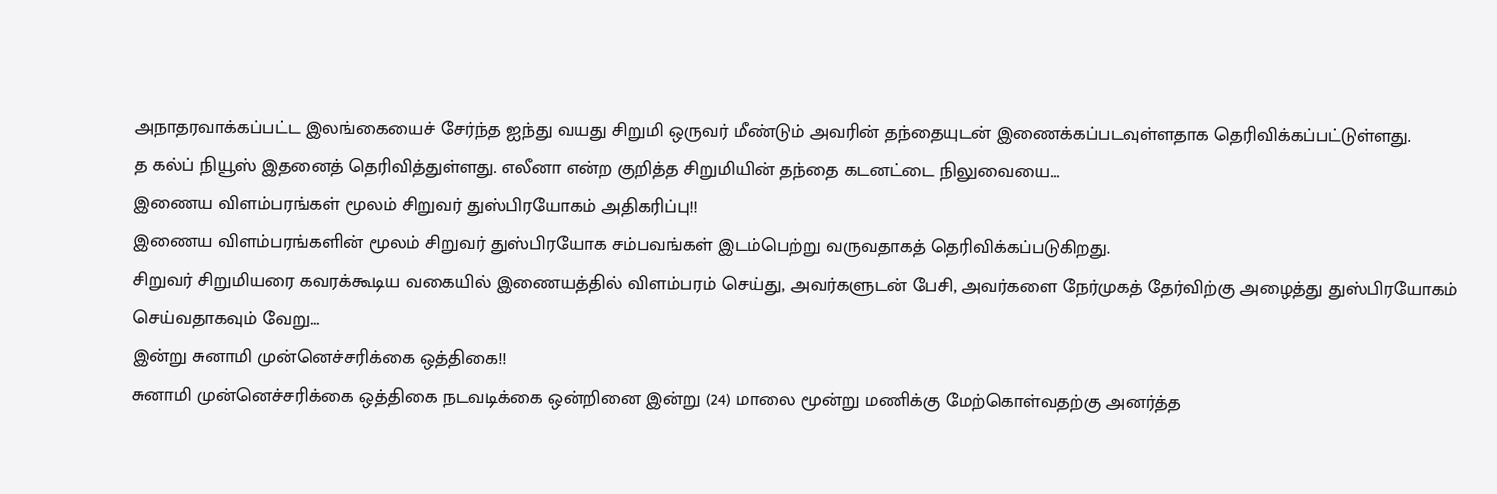அநாதரவாக்கப்பட்ட இலங்கையைச் சேர்ந்த ஐந்து வயது சிறுமி ஒருவர் மீண்டும் அவரின் தந்தையுடன் இணைக்கப்படவுள்ளதாக தெரிவிக்கப்பட்டுள்ளது.
த கல்ப் நியூஸ் இதனைத் தெரிவித்துள்ளது. எலீனா என்ற குறித்த சிறுமியின் தந்தை கடனட்டை நிலுவையை...
இணைய விளம்பரங்கள் மூலம் சிறுவர் துஸ்பிரயோகம் அதிகரிப்பு!!
இணைய விளம்பரங்களின் மூலம் சிறுவர் துஸ்பிரயோக சம்பவங்கள் இடம்பெற்று வருவதாகத் தெரிவிக்கப்படுகிறது.
சிறுவர் சிறுமியரை கவரக்கூடிய வகையில் இணையத்தில் விளம்பரம் செய்து, அவர்களுடன் பேசி, அவர்களை நேர்முகத் தேர்விற்கு அழைத்து துஸ்பிரயோகம் செய்வதாகவும் வேறு...
இன்று சுனாமி முன்னெச்சரிக்கை ஒத்திகை!!
சுனாமி முன்னெச்சரிக்கை ஒத்திகை நடவடிக்கை ஒன்றினை இன்று (24) மாலை மூன்று மணிக்கு மேற்கொள்வதற்கு அனர்த்த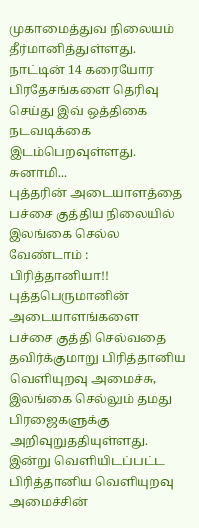முகாமைத்துவ நிலையம் தீர்மானித்துள்ளது.
நாட்டின் 14 கரையோர பிரதேசங்களை தெரிவு செய்து இவ் ஒத்திகை நடவடிக்கை இடம்பெறவுள்ளது.
சுனாமி...
புத்தரின் அடையாளத்தை பச்சை குத்திய நிலையில் இலங்கை செல்ல வேண்டாம் : பிரித்தானியா!!
புத்தபெருமானின் அடையாளங்களை பச்சை குத்தி செல்வதை தவிர்க்குமாறு பிரித்தானிய வெளியுறவு அமைச்சு, இலங்கை செல்லும் தமது பிரஜைகளுக்கு அறிவுறுததியுள்ளது.
இன்று வெளியிடப்பட்ட பிரித்தானிய வெளியுறவு அமைச்சின்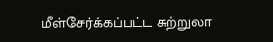மீள்சேர்க்கப்பட்ட சுற்றுலா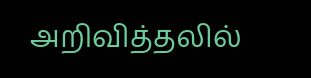அறிவித்தலில்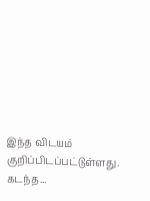இந்த விடயம் குறிப்பிடப்பட்டுள்ளது.
கடந்த...